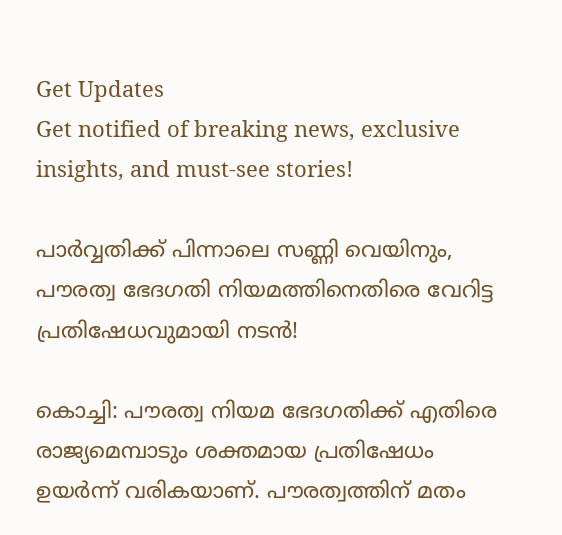Get Updates
Get notified of breaking news, exclusive insights, and must-see stories!

പാർവ്വതിക്ക് പിന്നാലെ സണ്ണി വെയിനും, പൗരത്വ ഭേദഗതി നിയമത്തിനെതിരെ വേറിട്ട പ്രതിഷേധവുമായി നടൻ!

കൊച്ചി: പൗരത്വ നിയമ ഭേദഗതിക്ക് എതിരെ രാജ്യമെമ്പാടും ശക്തമായ പ്രതിഷേധം ഉയര്‍ന്ന് വരികയാണ്. പൗരത്വത്തിന് മതം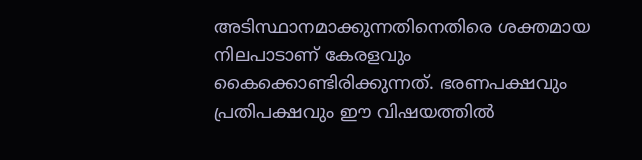അടിസ്ഥാനമാക്കുന്നതിനെതിരെ ശക്തമായ നിലപാടാണ് കേരളവും കൈക്കൊണ്ടിരിക്കുന്നത്. ഭരണപക്ഷവും പ്രതിപക്ഷവും ഈ വിഷയത്തില്‍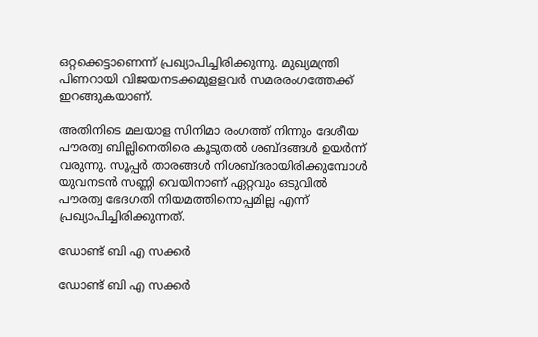ഒറ്റക്കെട്ടാണെന്ന് പ്രഖ്യാപിച്ചിരിക്കുന്നു. മുഖ്യമന്ത്രി പിണറായി വിജയനടക്കമുളളവര്‍ സമരരംഗത്തേക്ക് ഇറങ്ങുകയാണ്.

അതിനിടെ മലയാള സിനിമാ രംഗത്ത് നിന്നും ദേശീയ പൗരത്വ ബില്ലിനെതിരെ കൂടുതല്‍ ശബ്ദങ്ങള്‍ ഉയര്‍ന്ന് വരുന്നു. സൂപ്പർ താരങ്ങൾ നിശബ്ദരായിരിക്കുമ്പോൾ യുവനടന്‍ സണ്ണി വെയിനാണ് ഏറ്റവും ഒടുവില്‍ പൗരത്വ ഭേദഗതി നിയമത്തിനൊപ്പമില്ല എന്ന് പ്രഖ്യാപിച്ചിരിക്കുന്നത്.

ഡോണ്ട് ബി എ സക്കര്‍

ഡോണ്ട് ബി എ സക്കര്‍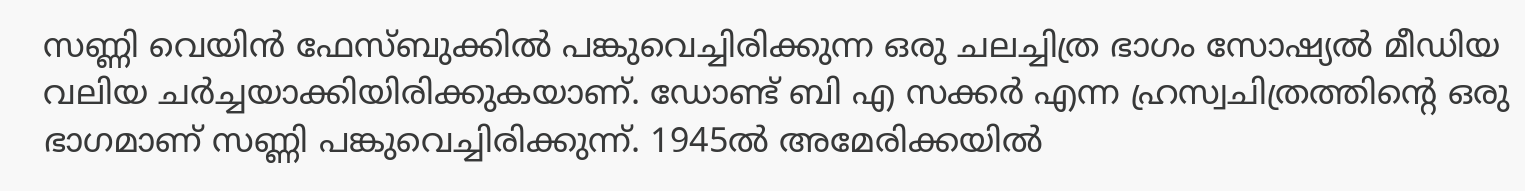സണ്ണി വെയിന്‍ ഫേസ്ബുക്കില്‍ പങ്കുവെച്ചിരിക്കുന്ന ഒരു ചലച്ചിത്ര ഭാഗം സോഷ്യല്‍ മീഡിയ വലിയ ചര്‍ച്ചയാക്കിയിരിക്കുകയാണ്. ഡോണ്ട് ബി എ സക്കര്‍ എന്ന ഹ്രസ്വചിത്രത്തിന്റെ ഒരു ഭാഗമാണ് സണ്ണി പങ്കുവെച്ചിരിക്കുന്ന്. 1945ല്‍ അമേരിക്കയില്‍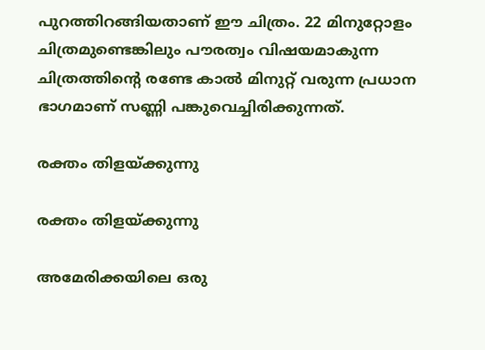പുറത്തിറങ്ങിയതാണ് ഈ ചിത്രം. 22 മിനുറ്റോളം ചിത്രമുണ്ടെങ്കിലും പൗരത്വം വിഷയമാകുന്ന ചിത്രത്തിന്റെ രണ്ടേ കാല്‍ മിനുറ്റ് വരുന്ന പ്രധാന ഭാഗമാണ് സണ്ണി പങ്കുവെച്ചിരിക്കുന്നത്.

രക്തം തിളയ്ക്കുന്നു

രക്തം തിളയ്ക്കുന്നു

അമേരിക്കയിലെ ഒരു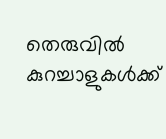തെരുവില്‍ കുറച്ചാളുകള്‍ക്ക്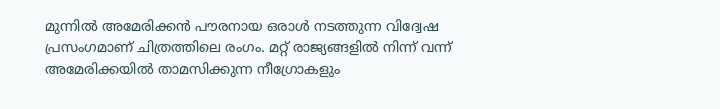മുന്നില്‍ അമേരിക്കന്‍ പൗരനായ ഒരാള്‍ നടത്തുന്ന വിദ്വേഷ പ്രസംഗമാണ് ചിത്രത്തിലെ രംഗം. മറ്റ് രാജ്യങ്ങളില്‍ നിന്ന് വന്ന് അമേരിക്കയില്‍ താമസിക്കുന്ന നീഗ്രോകളും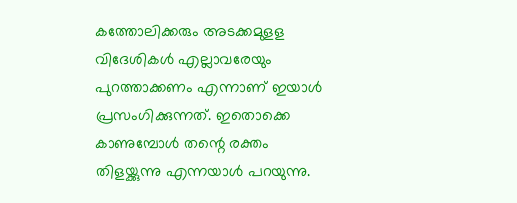കത്തോലിക്കരും അടക്കമുളള വിദേശികള്‍ എല്ലാവരേയും പുറത്താക്കണം എന്നാണ് ഇയാള്‍ പ്രസംഗിക്കുന്നത്. ഇതൊക്കെ കാണുമ്പോള്‍ തന്റെ രക്തം തിളയ്ക്കുന്നു എന്നയാള്‍ പറയുന്നു.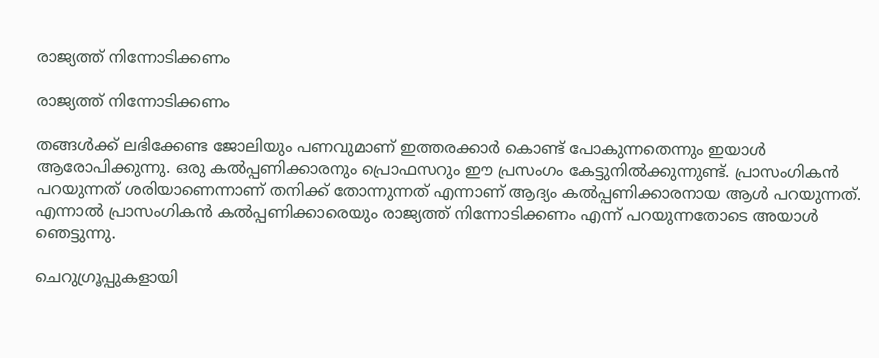രാജ്യത്ത് നിന്നോടിക്കണം

രാജ്യത്ത് നിന്നോടിക്കണം

തങ്ങള്‍ക്ക് ലഭിക്കേണ്ട ജോലിയും പണവുമാണ് ഇത്തരക്കാര്‍ കൊണ്ട് പോകുന്നതെന്നും ഇയാള്‍ ആരോപിക്കുന്നു. ഒരു കല്‍പ്പണിക്കാരനും പ്രൊഫസറും ഈ പ്രസംഗം കേട്ടുനില്‍ക്കുന്നുണ്ട്. പ്രാസംഗികന്‍ പറയുന്നത് ശരിയാണെന്നാണ് തനിക്ക് തോന്നുന്നത് എന്നാണ് ആദ്യം കല്‍പ്പണിക്കാരനായ ആള്‍ പറയുന്നത്. എന്നാല്‍ പ്രാസംഗികന്‍ കല്‍പ്പണിക്കാരെയും രാജ്യത്ത് നിന്നോടിക്കണം എന്ന് പറയുന്നതോടെ അയാള്‍ ഞെട്ടുന്നു.

ചെറുഗ്രൂപ്പുകളായി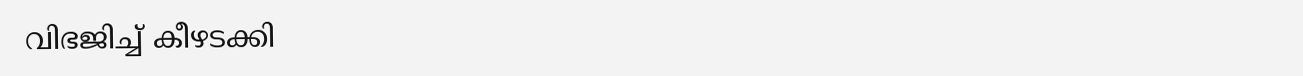വിഭജിച്ച് കീഴടക്കി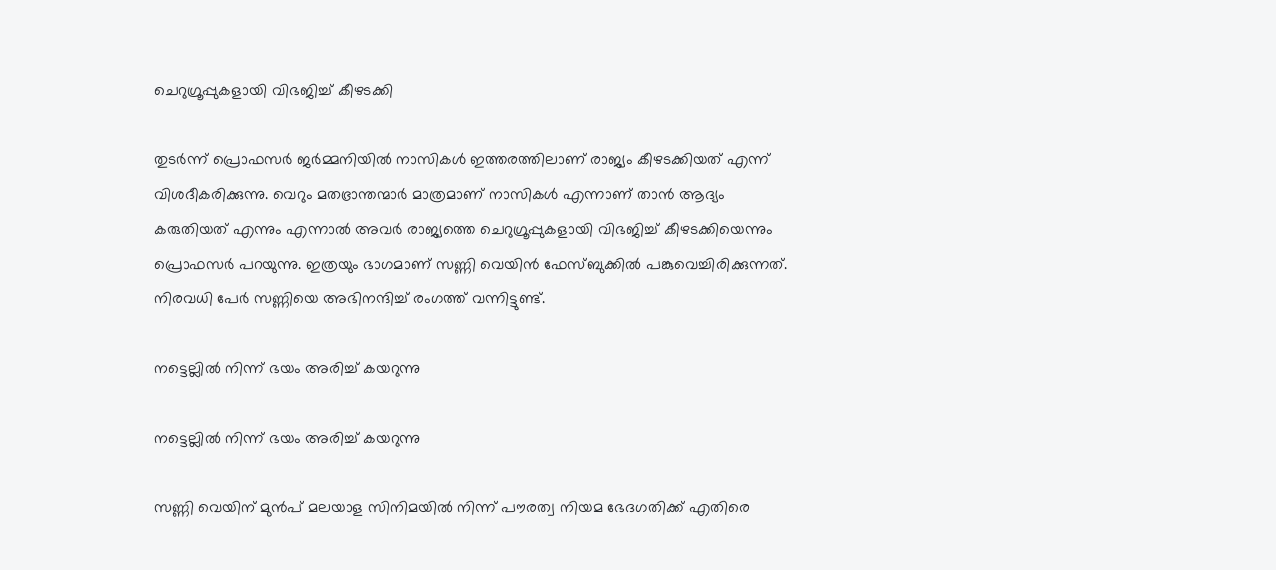ചെറുഗ്രൂപ്പുകളായി വിഭജിച്ച് കീഴടക്കി

തുടര്‍ന്ന് പ്രൊഫസര്‍ ജര്‍മ്മനിയില്‍ നാസികള്‍ ഇത്തരത്തിലാണ് രാജ്യം കീഴടക്കിയത് എന്ന് വിശദീകരിക്കുന്നു. വെറും മതഭ്രാന്തന്മാര്‍ മാത്രമാണ് നാസികള്‍ എന്നാണ് താന്‍ ആദ്യം കരുതിയത് എന്നും എന്നാല്‍ അവര്‍ രാജ്യത്തെ ചെറുഗ്രൂപ്പുകളായി വിഭജിച്ച് കീഴടക്കിയെന്നും പ്രൊഫസര്‍ പറയുന്നു. ഇത്രയും ഭാഗമാണ് സണ്ണി വെയിന്‍ ഫേസ്ബുക്കില്‍ പങ്കുവെച്ചിരിക്കുന്നത്. നിരവധി പേര്‍ സണ്ണിയെ അഭിനന്ദിച്ച് രംഗത്ത് വന്നിട്ടുണ്ട്.

നട്ടെല്ലില്‍ നിന്ന് ഭയം അരിച്ച് കയറുന്നു

നട്ടെല്ലില്‍ നിന്ന് ഭയം അരിച്ച് കയറുന്നു

സണ്ണി വെയിന് മുന്‍പ് മലയാള സിനിമയില്‍ നിന്ന് പൗരത്വ നിയമ ഭേദഗതിക്ക് എതിരെ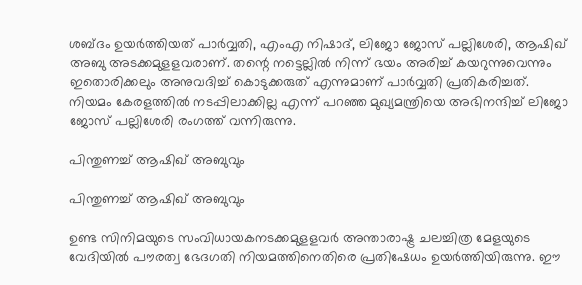ശബ്ദം ഉയര്‍ത്തിയത് പാര്‍വ്വതി, എംഎ നിഷാദ്, ലിജോ ജോസ് പല്ലിശേരി, ആഷിഖ് അബു അടക്കമുളളവരാണ്. തന്റെ നട്ടെല്ലില്‍ നിന്ന് ഭയം അരിച്ച് കയറുന്നുവെന്നും ഇതൊരിക്കലും അനുവദിച്ച് കൊടുക്കരുത് എന്നുമാണ് പാര്‍വ്വതി പ്രതികരിച്ചത്. നിയമം കേരളത്തില്‍ നടപ്പിലാക്കില്ല എന്ന് പറഞ്ഞ മുഖ്യമന്ത്രിയെ അഭിനന്ദിച്ച് ലിജോ ജോസ് പല്ലിശേരി രംഗത്ത് വന്നിരുന്നു.

പിന്തുണച്ച് ആഷിഖ് അബുവും

പിന്തുണച്ച് ആഷിഖ് അബുവും

ഉണ്ട സിനിമയുടെ സംവിധായകനടക്കമുളളവര്‍ അന്താരാഷ്ട്ര ചലച്ചിത്ര മേളയുടെ വേദിയില്‍ പൗരത്വ ഭേദഗതി നിയമത്തിനെതിരെ പ്രതിഷേധം ഉയര്‍ത്തിയിരുന്നു. ഈ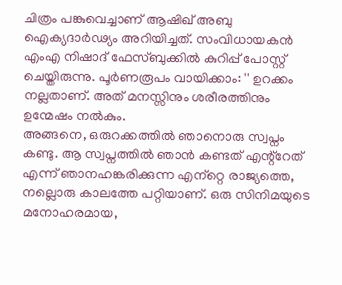ചിത്രം പങ്കുവെച്ചാണ് ആഷിഖ് അബു ഐക്യദാര്‍ഢ്യം അറിയിച്ചത്. സംവിധായകന്‍ എംഎ നിഷാദ് ഫേസ്ബുക്കില്‍ കുറിപ്പ് പോസ്റ്റ് ചെയ്തിരുന്നു. പൂര്‍ണരൂപം വായിക്കാം: '' ഉറക്കം നല്ലതാണ്. അത് മനസ്സിനും ശരീരത്തിനും ഉന്മേഷം നൽകും.
അങ്ങനെ, ഒരുറക്കത്തിൽ ഞാനൊരു സ്വപ്നം കണ്ടു. ആ സ്വപ്നത്തിൽ ഞാൻ കണ്ടത് എന്റ്റേത് എന്ന് ഞാനഹങ്കരിക്കുന്ന എന്‌റ്റെ രാജ്യത്തെ, നല്ലൊരു കാലത്തേ പറ്റിയാണ്. ഒരു സിനിമയുടെ മനോഹരമായ,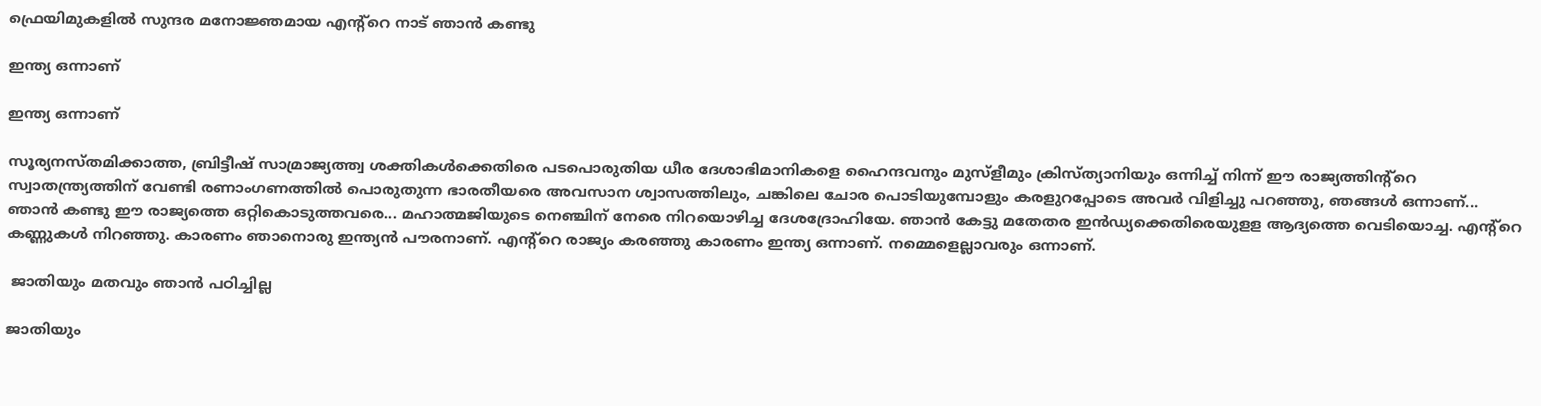ഫ്രെയിമുകളിൽ സുന്ദര മനോജ്ഞമായ എന്റ്റെ നാട് ഞാൻ കണ്ടു

ഇന്ത്യ ഒന്നാണ്

ഇന്ത്യ ഒന്നാണ്

സൂര്യനസ്തമിക്കാത്ത, ബ്രിട്ടീഷ് സാമ്രാജ്യത്ത്വ ശക്തികൾക്കെതിരെ പടപൊരുതിയ ധീര ദേശാഭിമാനികളെ ഹൈന്ദവനും മുസ്ളീമും ക്രിസ്ത്യാനിയും ഒന്നിച്ച് നിന്ന് ഈ രാജ്യത്തിന്റ്റെ സ്വാതന്ത്ര്യത്തിന് വേണ്ടി രണാംഗണത്തിൽ പൊരുതുന്ന ഭാരതീയരെ അവസാന ശ്വാസത്തിലും, ചങ്കിലെ ചോര പൊടിയുമ്പോളും കരളുറപ്പോടെ അവർ വിളിച്ചു പറഞ്ഞു, ഞങ്ങൾ ഒന്നാണ്... ഞാൻ കണ്ടു ഈ രാജ്യത്തെ ഒറ്റികൊടുത്തവരെ... മഹാത്മജിയുടെ നെഞ്ചിന് നേരെ നിറയൊഴിച്ച ദേശദ്രോഹിയേ. ഞാൻ കേട്ടു മതേതര ഇൻഡ്യക്കെതിരെയുളള ആദ്യത്തെ വെടിയൊച്ച. എന്റ്റെ കണ്ണുകൾ നിറഞ്ഞു. കാരണം ഞാനൊരു ഇന്ത്യൻ പൗരനാണ്. എന്റ്റെ രാജ്യം കരഞ്ഞു കാരണം ഇന്ത്യ ഒന്നാണ്. നമ്മെളെല്ലാവരും ഒന്നാണ്.

 ജാതിയും മതവും ഞാൻ പഠിച്ചില്ല

ജാതിയും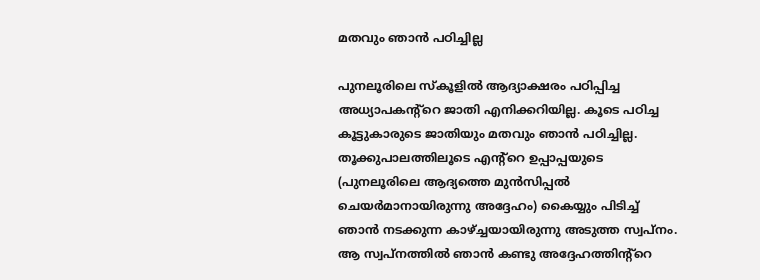മതവും ഞാൻ പഠിച്ചില്ല

പുനലൂരിലെ സ്കൂളിൽ ആദ്യാക്ഷരം പഠിപ്പിച്ച അധ്യാപകന്റ്റെ ജാതി എനിക്കറിയില്ല. കൂടെ പഠിച്ച കൂട്ടുകാരുടെ ജാതിയും മതവും ഞാൻ പഠിച്ചില്ല. തൂക്കുപാലത്തിലൂടെ എന്റ്റെ ഉപ്പാപ്പയുടെ (പുനലൂരിലെ ആദ്യത്തെ മുൻസിപ്പൽ ചെയർമാനായിരുന്നു അദ്ദേഹം) കൈയ്യും പിടിച്ച് ഞാൻ നടക്കുന്ന കാഴ്ച്ചയായിരുന്നു അടുത്ത സ്വപ്നം. ആ സ്വപ്നത്തിൽ ഞാൻ കണ്ടു അദ്ദേഹത്തിന്റ്റെ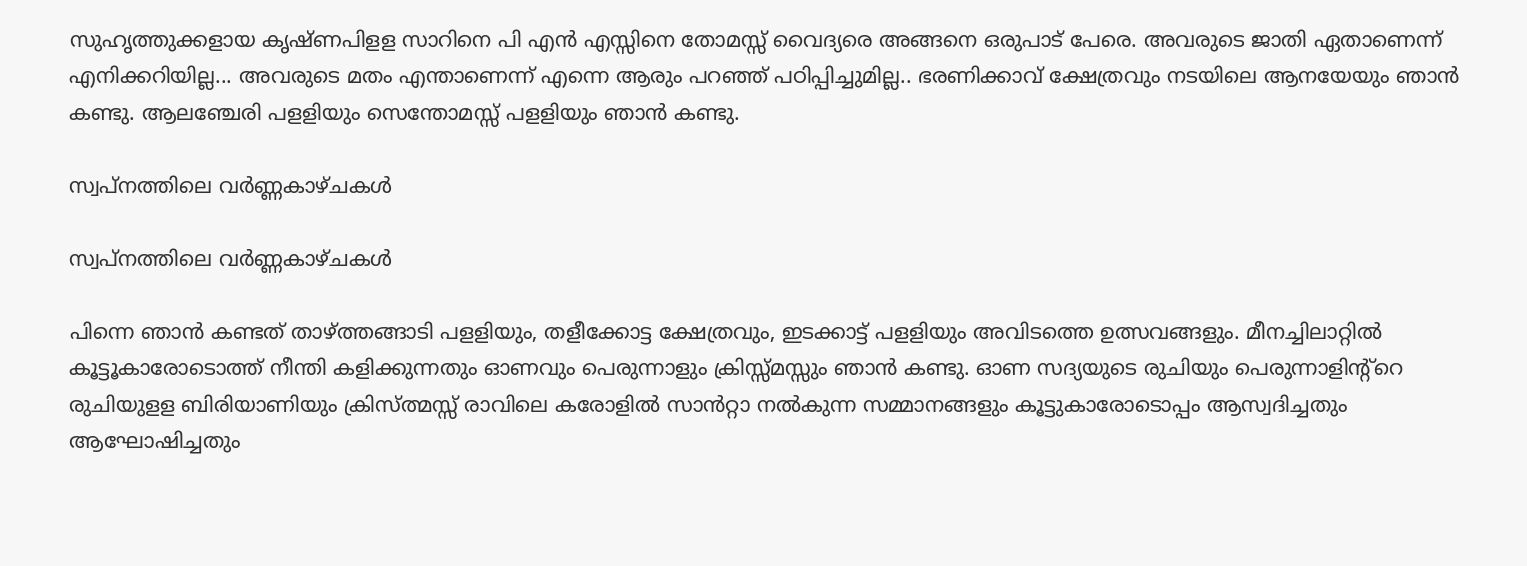സുഹൃത്തുക്കളായ കൃഷ്ണപിളള സാറിനെ പി എൻ എസ്സിനെ തോമസ്സ് വൈദ്യരെ അങ്ങനെ ഒരുപാട് പേരെ. അവരുടെ ജാതി ഏതാണെന്ന് എനിക്കറിയില്ല... അവരുടെ മതം എന്താണെന്ന് എന്നെ ആരും പറഞ്ഞ് പഠിപ്പിച്ചുമില്ല.. ഭരണിക്കാവ് ക്ഷേത്രവും നടയിലെ ആനയേയും ഞാൻ കണ്ടു. ആലഞ്ചേരി പളളിയും സെന്തോമസ്സ് പളളിയും ഞാൻ കണ്ടു.

സ്വപ്നത്തിലെ വർണ്ണകാഴ്ചകൾ

സ്വപ്നത്തിലെ വർണ്ണകാഴ്ചകൾ

പിന്നെ ഞാൻ കണ്ടത് താഴ്ത്തങ്ങാടി പളളിയും, തളീക്കോട്ട ക്ഷേത്രവും, ഇടക്കാട്ട് പളളിയും അവിടത്തെ ഉത്സവങ്ങളും. മീനച്ചിലാറ്റിൽ കൂട്ടൂകാരോടൊത്ത് നീന്തി കളിക്കുന്നതും ഓണവും പെരുന്നാളും ക്രിസ്സ്മസ്സും ഞാൻ കണ്ടു. ഓണ സദ്യയുടെ രുചിയും പെരുന്നാളിന്റ്റെ രുചിയുളള ബിരിയാണിയും ക്രിസ്ത്മസ്സ് രാവിലെ കരോളിൽ സാൻറ്റാ നൽകുന്ന സമ്മാനങ്ങളും കൂട്ടുകാരോടൊപ്പം ആസ്വദിച്ചതും ആഘോഷിച്ചതും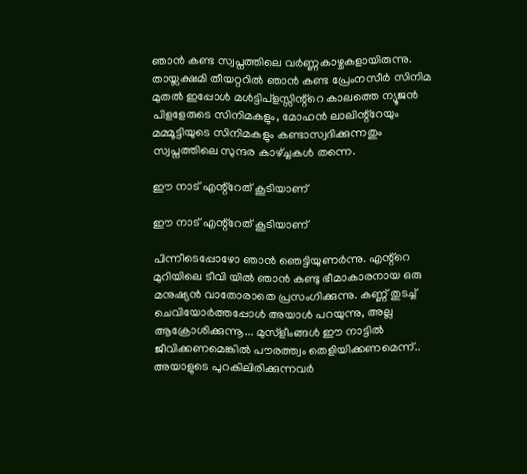ഞാൻ കണ്ട സ്വപ്നത്തിലെ വർണ്ണകാഴ്ചകളായിരുന്നു. തായ്ലക്ഷമി തീയറ്ററിൽ ഞാൻ കണ്ട പ്രേംനസീർ സിനിമ മുതൽ ഇപ്പോൾ മൾട്ടിപ്ളസ്സിന്റ്റെ കാലത്തെ ന്യൂജൻ പിളളേരുടെ സിനിമകളും, മോഹൻ ലാലിന്റ്റേയും മമ്മൂട്ടിയുടെ സിനിമകളും കണ്ടാസ്വദിക്കുന്നതും സ്വപ്നത്തിലെ സുന്ദര കാഴ്ച്ചകൾ തന്നെ.

ഈ നാട് എന്റ്റേത് കൂടിയാണ്

ഈ നാട് എന്റ്റേത് കൂടിയാണ്

പിന്നീടെപ്പോഴോ ഞാൻ ഞെട്ടിയുണർന്നു. എന്റ്റെ മുറിയിലെ ടീവി യിൽ ഞാൻ കണ്ടു ഭീമാകാരനായ ഒരു മനുഷ്യൻ വാതോരാതെ പ്രസംഗിക്കുന്നു. കണ്ണ് തുടച്ച് ചെവിയോർത്തപ്പോൾ അയാൾ പറയുന്നു, അല്ല ആക്രോശിക്കുന്നൂ... മുസ്ളീംങ്ങൾ ഈ നാട്ടിൽ ജീവിക്കണമെങ്കിൽ പൗരത്ത്വം തെളിയിക്കണമെന്ന്.. അയാളുടെ പുറകിലിരിക്കുന്നവർ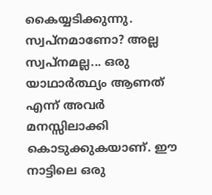കൈയ്യടിക്കുന്നു. സ്വപ്നമാണോ? അല്ല സ്വപ്നമല്ല... ഒരു യാഥാർത്ഥ്യം ആണത് എന്ന് അവർ മനസ്സിലാക്കി കൊടുക്കുകയാണ്. ഈ നാട്ടിലെ ഒരു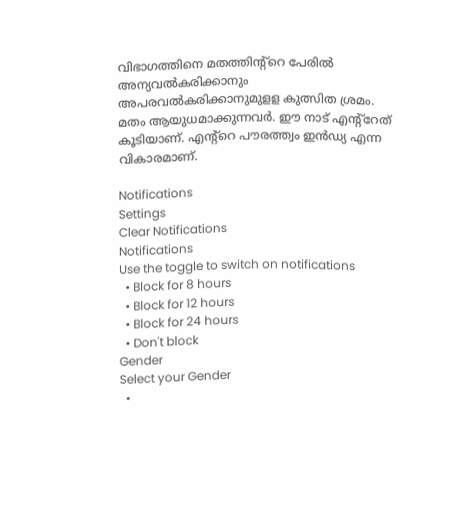വിഭാഗത്തിനെ മതത്തിന്റ്റെ പേരിൽ അന്യവൽകരിക്കാനും അപരവൽകരിക്കാനുമുളള കുത്സിത ശ്രമം. മതം ആയുധമാക്കുന്നവർ. ഈ നാട് എന്റ്റേത് കൂടിയാണ്. എന്റ്റെ പൗരത്ത്വം ഇൻഡ്യ എന്ന വികാരമാണ്.

Notifications
Settings
Clear Notifications
Notifications
Use the toggle to switch on notifications
  • Block for 8 hours
  • Block for 12 hours
  • Block for 24 hours
  • Don't block
Gender
Select your Gender
  •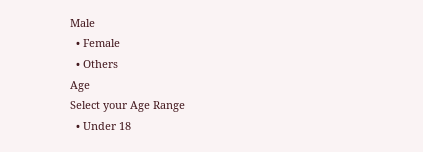Male
  • Female
  • Others
Age
Select your Age Range
  • Under 18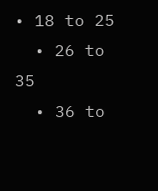• 18 to 25
  • 26 to 35
  • 36 to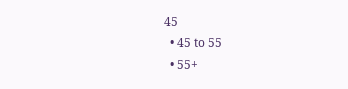45
  • 45 to 55
  • 55+